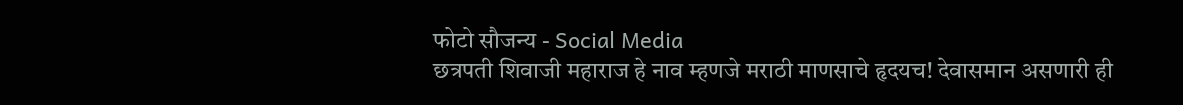फोटो सौजन्य - Social Media
छत्रपती शिवाजी महाराज हे नाव म्हणजे मराठी माणसाचे हृदयच! देवासमान असणारी ही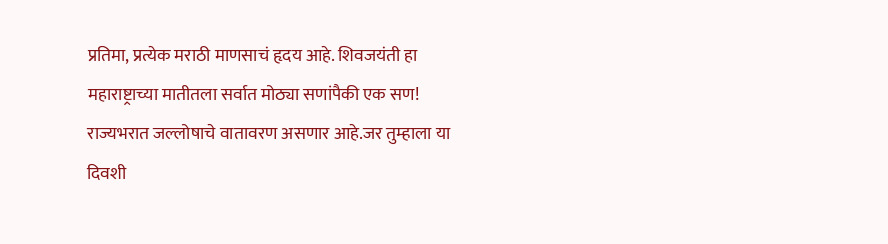प्रतिमा, प्रत्येक मराठी माणसाचं हृदय आहे. शिवजयंती हा महाराष्ट्राच्या मातीतला सर्वात मोठ्या सणांपैकी एक सण! राज्यभरात जल्लोषाचे वातावरण असणार आहे.जर तुम्हाला या दिवशी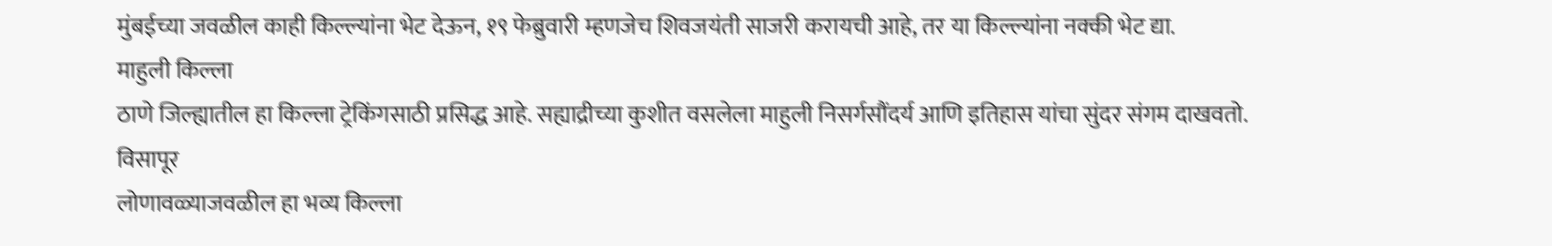मुंबईच्या जवळील काही किल्ल्यांना भेट देऊन, १९ फेब्रुवारी म्हणजेच शिवजयंती साजरी करायची आहे, तर या किल्ल्यांना नक्की भेट द्या.
माहुली किल्ला
ठाणे जिल्ह्यातील हा किल्ला ट्रेकिंगसाठी प्रसिद्ध आहे. सह्याद्रीच्या कुशीत वसलेला माहुली निसर्गसौंदर्य आणि इतिहास यांचा सुंदर संगम दाखवतो.
विसापूर
लोणावळ्याजवळील हा भव्य किल्ला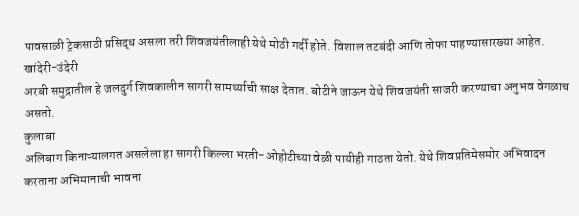पावसाळी ट्रेकसाठी प्रसिद्ध असला तरी शिवजयंतीलाही येथे मोठी गर्दी होते. विशाल तटबंदी आणि तोफा पाहण्यासारख्या आहेत.
खांदेरी-उंदेरी
अरबी समुद्रातील हे जलदुर्ग शिवकालीन सागरी सामर्थ्याची साक्ष देतात. बोटीने जाऊन येथे शिवजयंती साजरी करण्याचा अनुभव वेगळाच असतो.
कुलाबा
अलिबाग किनाऱ्यालगत असलेला हा सागरी किल्ला भरती-ओहोटीच्या वेळी पायीही गाठता येतो. येथे शिवप्रतिमेसमोर अभिवादन करताना अभिमानाची भावना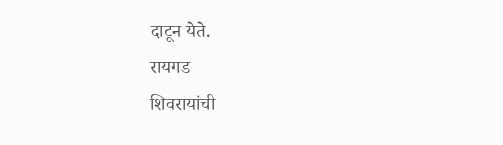दाटून येते.
रायगड
शिवरायांची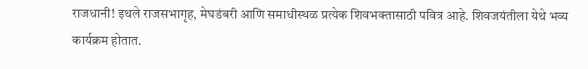राजधानी! इथले राजसभागृह, मेघडंबरी आणि समाधीस्थळ प्रत्येक शिवभक्तासाठी पवित्र आहे. शिवजयंतीला येथे भव्य कार्यक्रम होतात.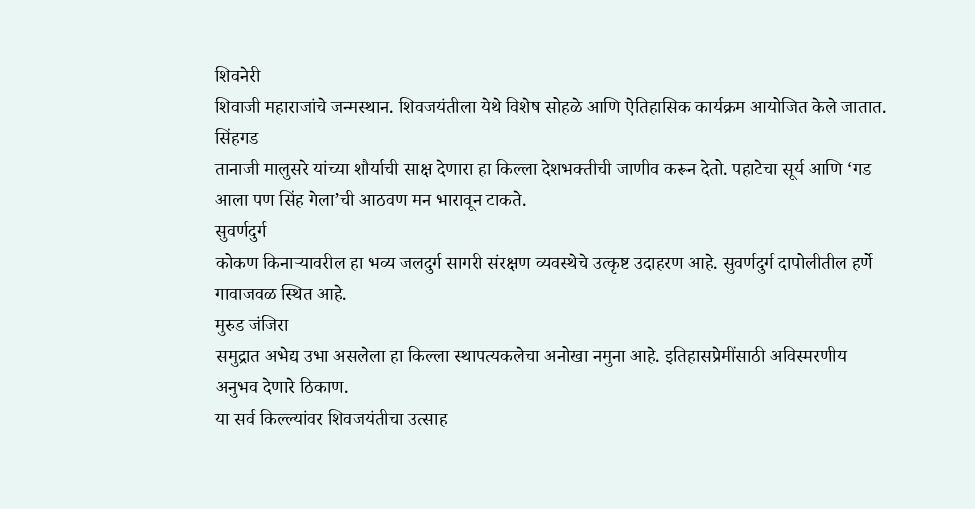शिवनेरी
शिवाजी महाराजांचे जन्मस्थान. शिवजयंतीला येथे विशेष सोहळे आणि ऐतिहासिक कार्यक्रम आयोजित केले जातात.
सिंहगड
तानाजी मालुसरे यांच्या शौर्याची साक्ष देणारा हा किल्ला देशभक्तीची जाणीव करून देतो. पहाटेचा सूर्य आणि ‘गड आला पण सिंह गेला’ची आठवण मन भारावून टाकते.
सुवर्णदुर्ग
कोकण किनाऱ्यावरील हा भव्य जलदुर्ग सागरी संरक्षण व्यवस्थेचे उत्कृष्ट उदाहरण आहे. सुवर्णदुर्ग दापोलीतील हर्णे गावाजवळ स्थित आहे.
मुरुड जंजिरा
समुद्रात अभेद्य उभा असलेला हा किल्ला स्थापत्यकलेचा अनोखा नमुना आहे. इतिहासप्रेमींसाठी अविस्मरणीय अनुभव देणारे ठिकाण.
या सर्व किल्ल्यांवर शिवजयंतीचा उत्साह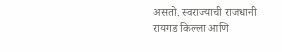असतो. स्वराज्याची राजधानी रायगड किल्ला आणि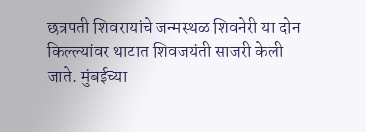छत्रपती शिवरायांचे जन्मस्थळ शिवनेरी या दोन किल्ल्यांवर थाटात शिवजयंती साजरी केली जाते. मुंबईच्या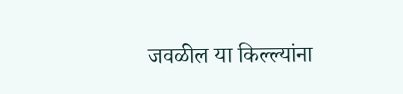जवळील या किल्ल्यांना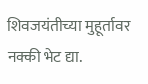शिवजयंतीच्या मुहूर्तावर नक्की भेट द्या.